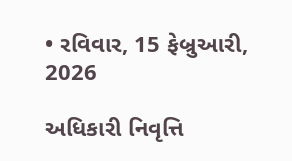• રવિવાર, 15 ફેબ્રુઆરી, 2026

અધિકારી નિવૃત્તિ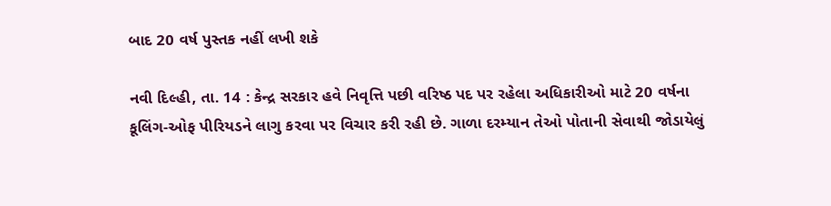બાદ 20 વર્ષ પુસ્તક નહીં લખી શકે

નવી દિલ્હી, તા. 14 : કેન્દ્ર સરકાર હવે નિવૃત્તિ પછી વરિષ્ઠ પદ પર રહેલા અધિકારીઓ માટે 20 વર્ષના કૂલિંગ-ઓફ પીરિયડને લાગુ કરવા પર વિચાર કરી રહી છે. ગાળા દરમ્યાન તેઓ પોતાની સેવાથી જોડાયેલું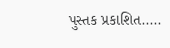પુસ્તક પ્રકાશિત.....